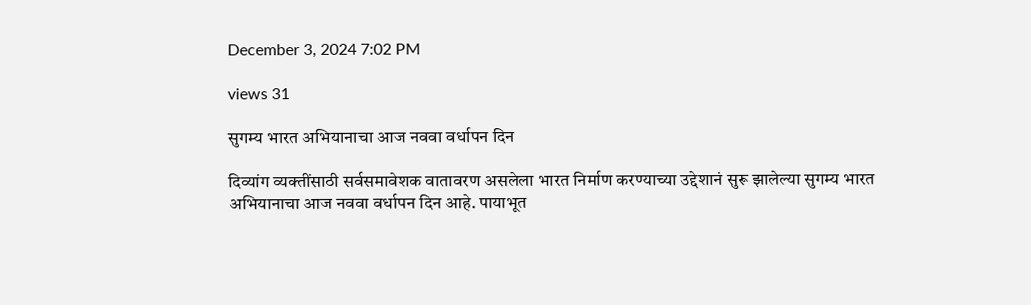December 3, 2024 7:02 PM

views 31

सुगम्य भारत अभियानाचा आज नववा वर्धापन दिन

दिव्यांग व्यक्तींसाठी सर्वसमावेशक वातावरण असलेला भारत निर्माण करण्याच्या उद्देशानं सुरू झालेल्या सुगम्य भारत अभियानाचा आज नववा वर्धापन दिन आहे. पायाभूत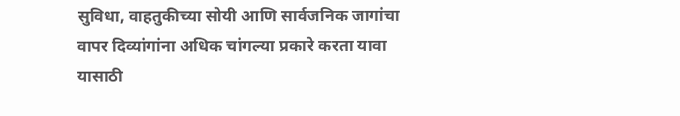सुविधा, वाहतुकीच्या सोयी आणि सार्वजनिक जागांचा वापर दिव्यांगांना अधिक चांगल्या प्रकारे करता यावा यासाठी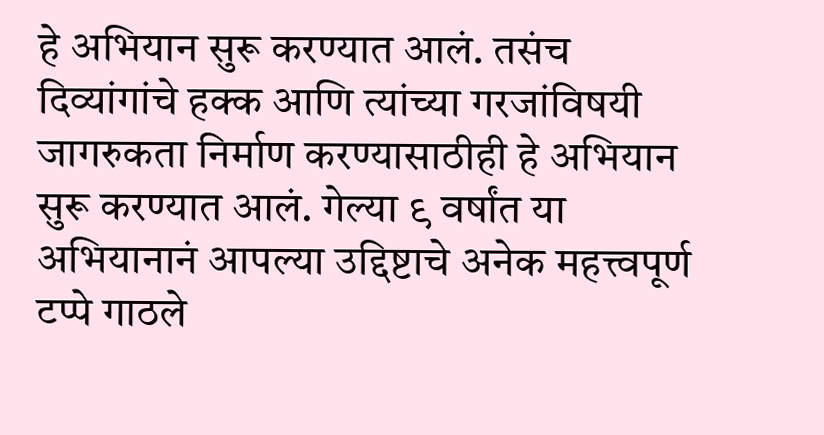हे अभियान सुरू करण्यात आलं. तसंच दिव्यांगांचे हक्क आणि त्यांच्या गरजांविषयी जागरुकता निर्माण करण्यासाठीही हे अभियान सुरू करण्यात आलं. गेल्या ९ वर्षांत या अभियानानं आपल्या उद्दिष्टाचे अनेक महत्त्वपूर्ण टप्पे गाठले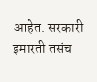आहेत. सरकारी इमारती तसंच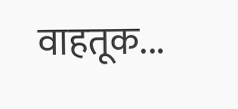वाहतूक...